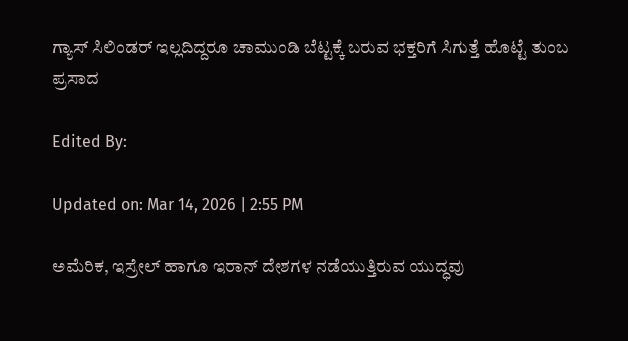ಗ್ಯಾಸ್ ಸಿಲಿಂಡರ್ ಇಲ್ಲದಿದ್ದರೂ ಚಾಮುಂಡಿ ಬೆಟ್ಟಕ್ಕೆ ಬರುವ ಭಕ್ತರಿಗೆ ಸಿಗುತ್ತೆ ಹೊಟ್ಟೆ ತುಂಬ ಪ್ರಸಾದ

Edited By:

Updated on: Mar 14, 2026 | 2:55 PM

ಅಮೆರಿಕ, ಇಸ್ರೇಲ್ ಹಾಗೂ ಇರಾನ್ ದೇಶಗಳ ನಡೆಯುತ್ತಿರುವ ಯುದ್ಧವು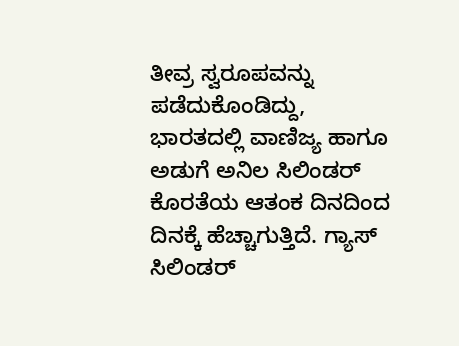ತೀವ್ರ ಸ್ವರೂಪವನ್ನು ಪಡೆದುಕೊಂಡಿದ್ದು, ಭಾರತದಲ್ಲಿ ವಾಣಿಜ್ಯ ಹಾಗೂ ಅಡುಗೆ ಅನಿಲ ಸಿಲಿಂಡರ್ ಕೊರತೆಯ ಆತಂಕ ದಿನದಿಂದ ದಿನಕ್ಕೆ ಹೆಚ್ಚಾಗುತ್ತಿದೆ. ಗ್ಯಾಸ್ ಸಿಲಿಂಡರ್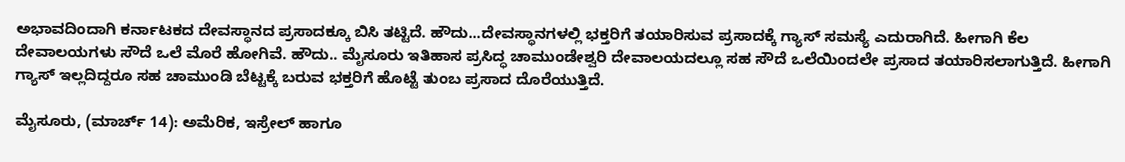ಅಭಾವದಿಂದಾಗಿ ಕರ್ನಾಟಕದ ದೇವಸ್ಥಾನದ ಪ್ರಸಾದಕ್ಕೂ ಬಿಸಿ ತಟ್ಟಿದೆ. ಹೌದು...ದೇವಸ್ಥಾನಗಳಲ್ಲಿ ಭಕ್ತರಿಗೆ ತಯಾರಿಸುವ ಪ್ರಸಾದಕ್ಕೆ ಗ್ಯಾಸ್ ಸಮಸ್ಯೆ ಎದುರಾಗಿದೆ. ಹೀಗಾಗಿ ಕೆಲ ದೇವಾಲಯಗಳು ಸೌದೆ ಒಲೆ ಮೊರೆ ಹೋಗಿವೆ. ಹೌದು.. ಮೈಸೂರು ಇತಿಹಾಸ ಪ್ರಸಿದ್ಧ ಚಾಮುಂಡೇಶ್ವರಿ ದೇವಾಲಯದಲ್ಲೂ ಸಹ ಸೌದೆ ಒಲೆಯಿಂದಲೇ ಪ್ರಸಾದ ತಯಾರಿಸಲಾಗುತ್ತಿದೆ. ಹೀಗಾಗಿ ಗ್ಯಾಸ್ ಇಲ್ಲದಿದ್ದರೂ ಸಹ ಚಾಮುಂಡಿ ಬೆಟ್ಟಕ್ಕೆ ಬರುವ ಭಕ್ತರಿಗೆ ಹೊಟ್ಟೆ ತುಂಬ ಪ್ರಸಾದ ದೊರೆಯುತ್ತಿದೆ.

ಮೈಸೂರು, (ಮಾರ್ಚ್ 14): ಅಮೆರಿಕ, ಇಸ್ರೇಲ್ ಹಾಗೂ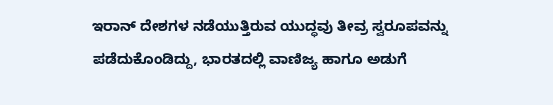ಇರಾನ್ ದೇಶಗಳ ನಡೆಯುತ್ತಿರುವ ಯುದ್ಧವು ತೀವ್ರ ಸ್ವರೂಪವನ್ನು ಪಡೆದುಕೊಂಡಿದ್ದು, ಭಾರತದಲ್ಲಿ ವಾಣಿಜ್ಯ ಹಾಗೂ ಅಡುಗೆ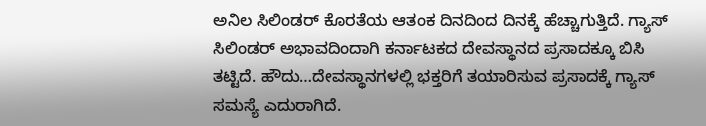ಅನಿಲ ಸಿಲಿಂಡರ್ ಕೊರತೆಯ ಆತಂಕ ದಿನದಿಂದ ದಿನಕ್ಕೆ ಹೆಚ್ಚಾಗುತ್ತಿದೆ. ಗ್ಯಾಸ್ ಸಿಲಿಂಡರ್ ಅಭಾವದಿಂದಾಗಿ ಕರ್ನಾಟಕದ ದೇವಸ್ಥಾನದ ಪ್ರಸಾದಕ್ಕೂ ಬಿಸಿ ತಟ್ಟಿದೆ. ಹೌದು…ದೇವಸ್ಥಾನಗಳಲ್ಲಿ ಭಕ್ತರಿಗೆ ತಯಾರಿಸುವ ಪ್ರಸಾದಕ್ಕೆ ಗ್ಯಾಸ್ ಸಮಸ್ಯೆ ಎದುರಾಗಿದೆ.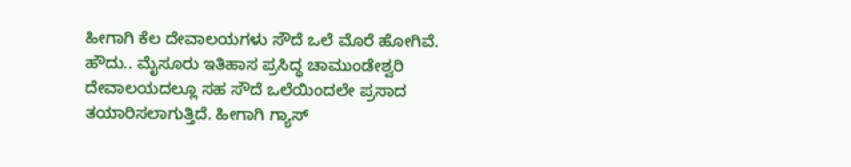ಹೀಗಾಗಿ ಕೆಲ ದೇವಾಲಯಗಳು ಸೌದೆ ಒಲೆ ಮೊರೆ ಹೋಗಿವೆ. ಹೌದು.. ಮೈಸೂರು ಇತಿಹಾಸ ಪ್ರಸಿದ್ಧ ಚಾಮುಂಡೇಶ್ವರಿ ದೇವಾಲಯದಲ್ಲೂ ಸಹ ಸೌದೆ ಒಲೆಯಿಂದಲೇ ಪ್ರಸಾದ ತಯಾರಿಸಲಾಗುತ್ತಿದೆ. ಹೀಗಾಗಿ ಗ್ಯಾಸ್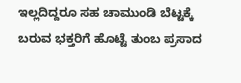ಇಲ್ಲದಿದ್ದರೂ ಸಹ ಚಾಮುಂಡಿ ಬೆಟ್ಟಕ್ಕೆ ಬರುವ ಭಕ್ತರಿಗೆ ಹೊಟ್ಟೆ ತುಂಬ ಪ್ರಸಾದ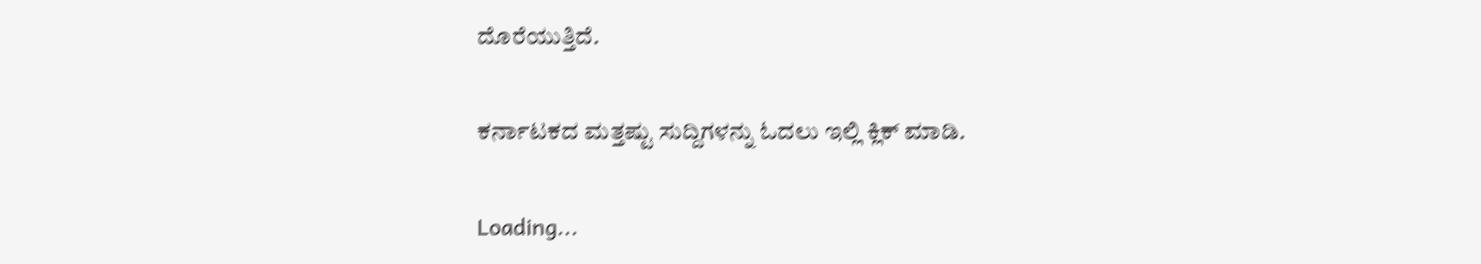ದೊರೆಯುತ್ತಿದೆ.

ಕರ್ನಾಟಕದ ಮತ್ತಷ್ಟು ಸುದ್ದಿಗಳನ್ನು ಓದಲು ಇಲ್ಲಿ ಕ್ಲಿಕ್ ಮಾಡಿ.

Loading...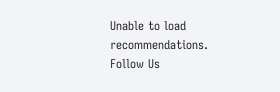Unable to load recommendations.
Follow Us